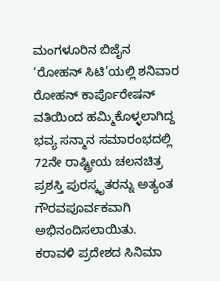ಮಂಗಳೂರಿನ ಬಿಜೈನ ‘ರೋಹನ್ ಸಿಟಿ’ಯಲ್ಲಿ ಶನಿವಾರ ರೋಹನ್ ಕಾರ್ಪೊರೇಷನ್ ವತಿಯಿಂದ ಹಮ್ಮಿಕೊಳ್ಳಲಾಗಿದ್ದ ಭವ್ಯ ಸನ್ಮಾನ ಸಮಾರಂಭದಲ್ಲಿ 72ನೇ ರಾಷ್ಟ್ರೀಯ ಚಲನಚಿತ್ರ ಪ್ರಶಸ್ತಿ ಪುರಸ್ಕೃತರನ್ನು ಅತ್ಯಂತ ಗೌರವಪೂರ್ವಕವಾಗಿ ಅಭಿನಂದಿಸಲಾಯಿತು.
ಕರಾವಳಿ ಪ್ರದೇಶದ ಸಿನಿಮಾ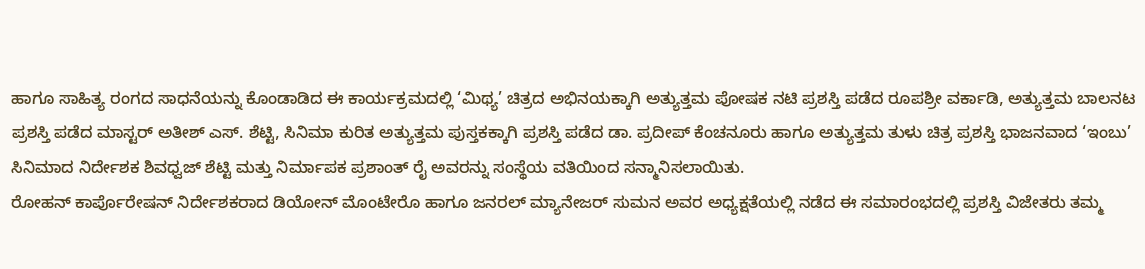ಹಾಗೂ ಸಾಹಿತ್ಯ ರಂಗದ ಸಾಧನೆಯನ್ನು ಕೊಂಡಾಡಿದ ಈ ಕಾರ್ಯಕ್ರಮದಲ್ಲಿ ‘ಮಿಥ್ಯ’ ಚಿತ್ರದ ಅಭಿನಯಕ್ಕಾಗಿ ಅತ್ಯುತ್ತಮ ಪೋಷಕ ನಟಿ ಪ್ರಶಸ್ತಿ ಪಡೆದ ರೂಪಶ್ರೀ ವರ್ಕಾಡಿ, ಅತ್ಯುತ್ತಮ ಬಾಲನಟ ಪ್ರಶಸ್ತಿ ಪಡೆದ ಮಾಸ್ಟರ್ ಅತೀಶ್ ಎಸ್. ಶೆಟ್ಟಿ, ಸಿನಿಮಾ ಕುರಿತ ಅತ್ಯುತ್ತಮ ಪುಸ್ತಕಕ್ಕಾಗಿ ಪ್ರಶಸ್ತಿ ಪಡೆದ ಡಾ. ಪ್ರದೀಪ್ ಕೆಂಚನೂರು ಹಾಗೂ ಅತ್ಯುತ್ತಮ ತುಳು ಚಿತ್ರ ಪ್ರಶಸ್ತಿ ಭಾಜನವಾದ ‘ಇಂಬು’ ಸಿನಿಮಾದ ನಿರ್ದೇಶಕ ಶಿವಧ್ವಜ್ ಶೆಟ್ಟಿ ಮತ್ತು ನಿರ್ಮಾಪಕ ಪ್ರಶಾಂತ್ ರೈ ಅವರನ್ನು ಸಂಸ್ಥೆಯ ವತಿಯಿಂದ ಸನ್ಮಾನಿಸಲಾಯಿತು.
ರೋಹನ್ ಕಾರ್ಪೊರೇಷನ್ ನಿರ್ದೇಶಕರಾದ ಡಿಯೋನ್ ಮೊಂಟೇರೊ ಹಾಗೂ ಜನರಲ್ ಮ್ಯಾನೇಜರ್ ಸುಮನ ಅವರ ಅಧ್ಯಕ್ಷತೆಯಲ್ಲಿ ನಡೆದ ಈ ಸಮಾರಂಭದಲ್ಲಿ ಪ್ರಶಸ್ತಿ ವಿಜೇತರು ತಮ್ಮ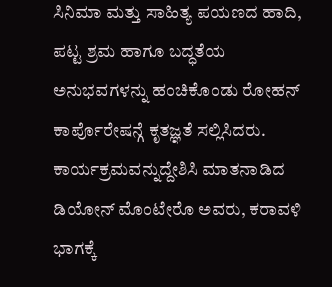ಸಿನಿಮಾ ಮತ್ತು ಸಾಹಿತ್ಯ ಪಯಣದ ಹಾದಿ, ಪಟ್ಟ ಶ್ರಮ ಹಾಗೂ ಬದ್ಧತೆಯ ಅನುಭವಗಳನ್ನು ಹಂಚಿಕೊಂಡು ರೋಹನ್ ಕಾರ್ಪೊರೇಷನ್ಗೆ ಕೃತಜ್ಞತೆ ಸಲ್ಲಿಸಿದರು.
ಕಾರ್ಯಕ್ರಮವನ್ನುದ್ದೇಶಿಸಿ ಮಾತನಾಡಿದ ಡಿಯೋನ್ ಮೊಂಟೇರೊ ಅವರು, ಕರಾವಳಿ ಭಾಗಕ್ಕೆ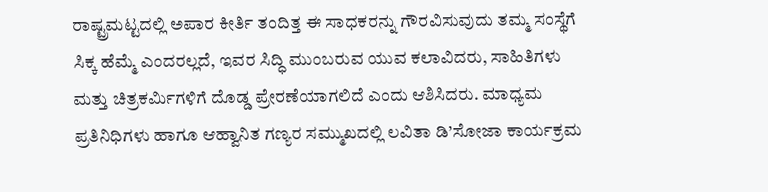ರಾಷ್ಟ್ರಮಟ್ಟದಲ್ಲಿ ಅಪಾರ ಕೀರ್ತಿ ತಂದಿತ್ತ ಈ ಸಾಧಕರನ್ನು ಗೌರವಿಸುವುದು ತಮ್ಮ ಸಂಸ್ಥೆಗೆ ಸಿಕ್ಕ ಹೆಮ್ಮೆ ಎಂದರಲ್ಲದೆ, ಇವರ ಸಿದ್ಧಿ ಮುಂಬರುವ ಯುವ ಕಲಾವಿದರು, ಸಾಹಿತಿಗಳು ಮತ್ತು ಚಿತ್ರಕರ್ಮಿಗಳಿಗೆ ದೊಡ್ಡ ಪ್ರೇರಣೆಯಾಗಲಿದೆ ಎಂದು ಆಶಿಸಿದರು. ಮಾಧ್ಯಮ ಪ್ರತಿನಿಧಿಗಳು ಹಾಗೂ ಆಹ್ವಾನಿತ ಗಣ್ಯರ ಸಮ್ಮುಖದಲ್ಲಿ ಲವಿತಾ ಡಿ’ಸೋಜಾ ಕಾರ್ಯಕ್ರಮ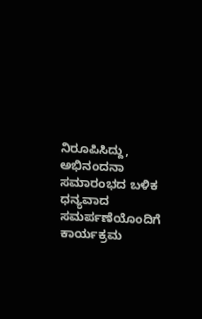ನಿರೂಪಿಸಿದ್ದು, ಅಭಿನಂದನಾ ಸಮಾರಂಭದ ಬಳಿಕ ಧನ್ಯವಾದ ಸಮರ್ಪಣೆಯೊಂದಿಗೆ ಕಾರ್ಯಕ್ರಮ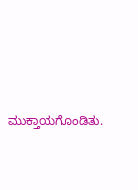ಮುಕ್ತಾಯಗೊಂಡಿತು.